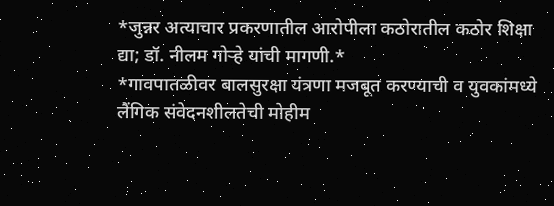*जुन्नर अत्याचार प्रकरणातील आरोपीला कठोरातील कठोर शिक्षा द्या; डॉ. नीलम गोऱ्हे यांची मागणी.*
*गावपातळीवर बालसुरक्षा यंत्रणा मजबूत करण्याची व युवकांमध्ये लैंगिक संवेदनशीलतेची मोहीम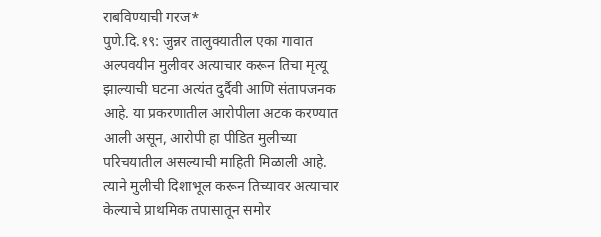राबविण्याची गरज*
पुणे.दि.१९: जुन्नर तालुक्यातील एका गावात अल्पवयीन मुलीवर अत्याचार करून तिचा मृत्यू झाल्याची घटना अत्यंत दुर्दैवी आणि संतापजनक आहे. या प्रकरणातील आरोपीला अटक करण्यात आली असून, आरोपी हा पीडित मुलीच्या परिचयातील असल्याची माहिती मिळाली आहे. त्याने मुलीची दिशाभूल करून तिच्यावर अत्याचार केल्याचे प्राथमिक तपासातून समोर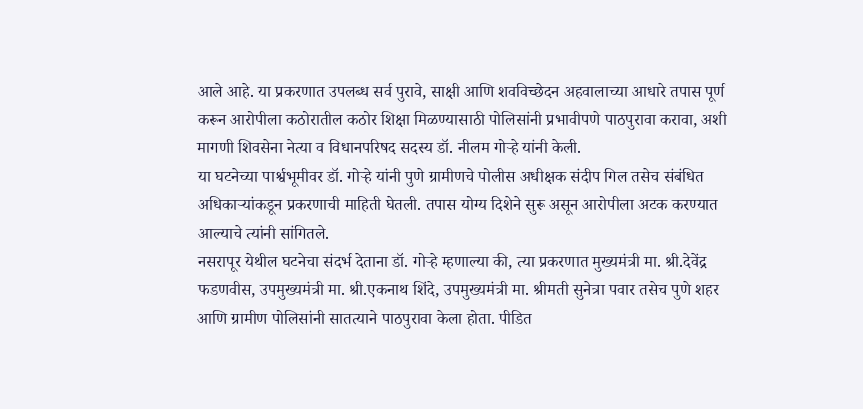आले आहे. या प्रकरणात उपलब्ध सर्व पुरावे, साक्षी आणि शवविच्छेदन अहवालाच्या आधारे तपास पूर्ण करून आरोपीला कठोरातील कठोर शिक्षा मिळण्यासाठी पोलिसांनी प्रभावीपणे पाठपुरावा करावा, अशी मागणी शिवसेना नेत्या व विधानपरिषद सदस्य डॉ. नीलम गोऱ्हे यांनी केली.
या घटनेच्या पार्श्वभूमीवर डॉ. गोऱ्हे यांनी पुणे ग्रामीणचे पोलीस अधीक्षक संदीप गिल तसेच संबंधित अधिकाऱ्यांकडून प्रकरणाची माहिती घेतली. तपास योग्य दिशेने सुरू असून आरोपीला अटक करण्यात आल्याचे त्यांनी सांगितले.
नसरापूर येथील घटनेचा संदर्भ देताना डॉ. गोऱ्हे म्हणाल्या की, त्या प्रकरणात मुख्यमंत्री मा. श्री.देवेंद्र फडणवीस, उपमुख्यमंत्री मा. श्री.एकनाथ शिंदे, उपमुख्यमंत्री मा. श्रीमती सुनेत्रा पवार तसेच पुणे शहर आणि ग्रामीण पोलिसांनी सातत्याने पाठपुरावा केला होता. पीडित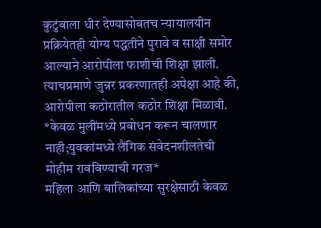कुटुंबाला धीर देण्यासोबतच न्यायालयीन प्रक्रियेतही योग्य पद्धतीने पुरावे व साक्षी समोर आल्याने आरोपीला फाशीची शिक्षा झाली. त्याचप्रमाणे जुन्नर प्रकरणातही अपेक्षा आहे की, आरोपीला कठोरातील कठोर शिक्षा मिळावी.
*केवळ मुलींमध्ये प्रबोधन करून चालणार नाही;युवकांमध्ये लैंगिक संवेदनशीलतेची मोहीम राबविण्याची गरज*
महिला आणि बालिकांच्या सुरक्षेसाठी केवळ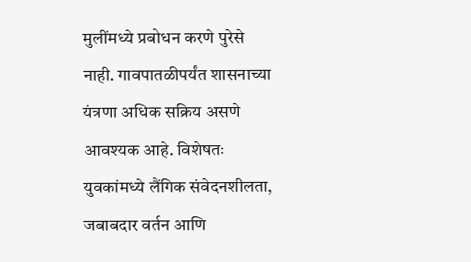मुलींमध्ये प्रबोधन करणे पुरेसे नाही. गावपातळीपर्यंत शासनाच्या यंत्रणा अधिक सक्रिय असणे आवश्यक आहे. विशेषतः युवकांमध्ये लैंगिक संवेदनशीलता, जबाबदार वर्तन आणि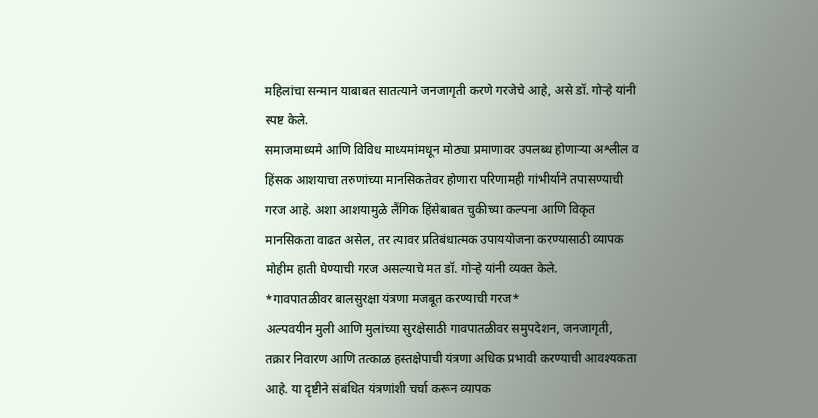महिलांचा सन्मान याबाबत सातत्याने जनजागृती करणे गरजेचे आहे, असे डॉ. गोऱ्हे यांनी स्पष्ट केले.
समाजमाध्यमे आणि विविध माध्यमांमधून मोठ्या प्रमाणावर उपलब्ध होणाऱ्या अश्लील व हिंसक आशयाचा तरुणांच्या मानसिकतेवर होणारा परिणामही गांभीर्याने तपासण्याची गरज आहे. अशा आशयामुळे लैंगिक हिंसेबाबत चुकीच्या कल्पना आणि विकृत मानसिकता वाढत असेल, तर त्यावर प्रतिबंधात्मक उपाययोजना करण्यासाठी व्यापक मोहीम हाती घेण्याची गरज असल्याचे मत डॉ. गोऱ्हे यांनी व्यक्त केले.
*गावपातळीवर बालसुरक्षा यंत्रणा मजबूत करण्याची गरज*
अल्पवयीन मुली आणि मुलांच्या सुरक्षेसाठी गावपातळीवर समुपदेशन, जनजागृती, तक्रार निवारण आणि तत्काळ हस्तक्षेपाची यंत्रणा अधिक प्रभावी करण्याची आवश्यकता आहे. या दृष्टीने संबंधित यंत्रणांशी चर्चा करून व्यापक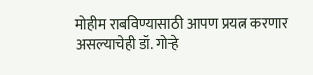मोहीम राबविण्यासाठी आपण प्रयत्न करणार असल्याचेही डॉ. गोऱ्हे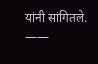यांनी सांगितले.
——